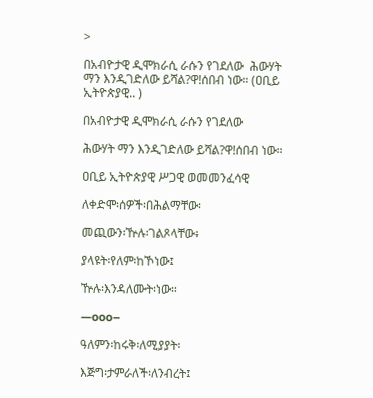>

በአብዮታዊ ዲሞክራሲ ራሱን የገደለው  ሕውሃት ማን እንዲገድለው ይሻል?ዋ!ሰበብ ነው። (ዐቢይ ኢትዮጵያዊ.. )

በአብዮታዊ ዲሞክራሲ ራሱን የገደለው

ሕውሃት ማን እንዲገድለው ይሻል?ዋ!ሰበብ ነው።

ዐቢይ ኢትዮጵያዊ ሥጋዊ ወመመንፈሳዊ

ለቀድሞ፡ሰዎች፡በሕልማቸው፡

መጪውን፡ዅሉ፡ገልጾላቸው፥

ያላዩት፡የለም፡ከኾነው፤

ዅሉ፡እንዳለሙት፡ነው።

—ooo–

ዓለምን፡ከሩቅ፡ለሚያያት፡

እጅግ፡ታምራለች፡ለንብረት፤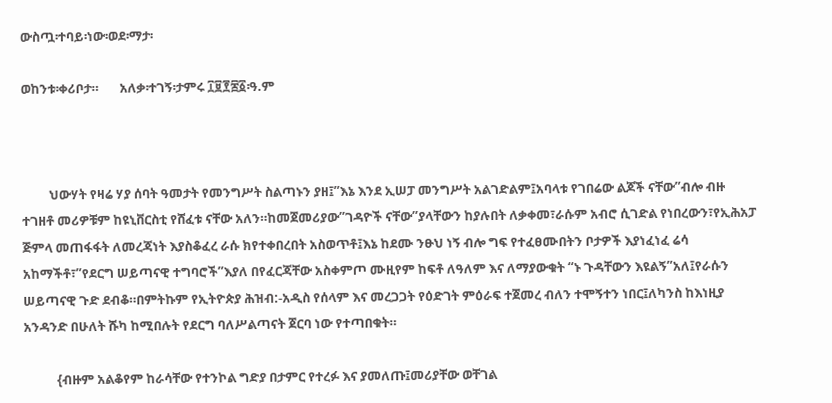ውስጧ፡ተባይ፡ነው፡ወደ፡ማታ፡

ወከንቱ፡ቀሪቦታ።       አለቃ፡ተገኝ፡ታምሩ ፲፱፻፷፩፡ዓ.ም



         ህውሃት የዛሬ ሃያ ሰባት ዓመታት የመንግሥት ስልጣኑን ያዘ፤”እኔ እንደ ኢሠፓ መንግሥት አልገድልም፤አባላቱ የገበሬው ልጆች ናቸው”ብሎ ብዙ ተገዘቶ መሪዎቹም ከዩኒቨርስቲ የሸፈቱ ናቸው አለን።ከመጀመሪያው”ገዳዮች ናቸው”ያላቸውን ከያሉበት ለቃቀመ፣ራሱም አብሮ ሲገድል የነበረውን፣የኢሕአፓ ጅምላ መጠፋፋት ለመረጃነት እያስቆፈረ ራሱ ክየተቀበረበት አስወጥቶ፤እኔ ከደሙ ንፁህ ነኝ ብሎ ግፍ የተፈፀሙበትን ቦታዎች እያነፈነፈ ሬሳ አከማችቶ፣”የደርግ ሠይጣናዊ ተግባሮች”እያለ በየፈርጃቸው አስቀምጦ ሙዚየም ከፍቶ ለዓለም እና ለማያውቁት “ኑ ጉዳቸውን እዩልኝ”አለ፤የራሱን ሠይጣናዊ ጉድ ደብቆ።በምትኩም የኢትዮጵያ ሕዝብ:-አዲስ የሰላም እና መረጋጋት የዕድገት ምዕራፍ ተጀመረ ብለን ተሞኝተን ነበር፤ለካንስ ከእነዚያ አንዳንድ በሁለት ሹካ ከሚበሉት የደርግ ባለሥልጣናት ጀርባ ነው የተጣበቁት።

           {ብዙም አልቆየም ከራሳቸው የተንኮል ግድያ በታምር የተረፉ እና ያመለጡ፤መሪያቸው ወቸገል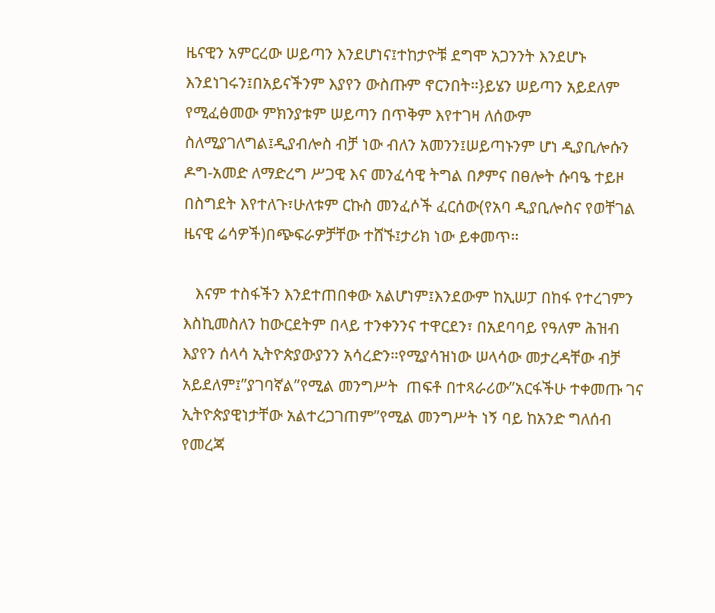ዜናዊን አምርረው ሠይጣን እንደሆነና፤ተከታዮቹ ደግሞ አጋንንት እንደሆኑ እንደነገሩን፤በአይናችንም እያየን ውስጡም ኖርንበት።}ይሄን ሠይጣን አይደለም የሚፈፅመው ምክንያቱም ሠይጣን በጥቅም እየተገዛ ለሰውም ስለሚያገለግል፤ዲያብሎስ ብቻ ነው ብለን አመንን፤ሠይጣኑንም ሆነ ዲያቢሎሱን ዶግ-አመድ ለማድረግ ሥጋዊ እና መንፈሳዊ ትግል በፆምና በፀሎት ሱባዔ ተይዞ በስግደት እየተለጉ፣ሁለቱም ርኩስ መንፈሶች ፈርሰው(የአባ ዲያቢሎስና የወቸገል ዜናዊ ሬሳዎች)በጭፍራዎቻቸው ተሸኙ፤ታሪክ ነው ይቀመጥ።

   እናም ተስፋችን እንደተጠበቀው አልሆነም፤እንደውም ከኢሠፓ በከፋ የተረገምን እስኪመስለን ከውርደትም በላይ ተንቀንንና ተዋርደን፣ በአደባባይ የዓለም ሕዝብ እያየን ሰላሳ ኢትዮጵያውያንን አሳረድን።የሚያሳዝነው ሠላሳው መታረዳቸው ብቻ አይደለም፤”ያገባኛል”የሚል መንግሥት  ጠፍቶ በተጻራሪው”አርፋችሁ ተቀመጡ ገና ኢትዮጵያዊነታቸው አልተረጋገጠም”የሚል መንግሥት ነኝ ባይ ከአንድ ግለሰብ የመረጃ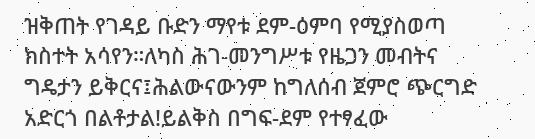ዝቅጠት የገዳይ ቡድን ማየቱ ደም-ዕምባ የሚያስወጣ ክስተት አሳየን።ለካስ ሕገ-መንግሥቱ የዜጋን መብትና ግዴታን ይቅርና፤ሕልውናውንም ከግለሰብ ጀምሮ ጭርግድ አድርጎ በልቶታል!ይልቅስ በግፍ-ደም የተፃፈው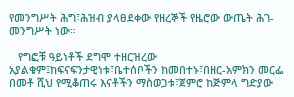የመንግሥት ሕግ፣ሕዝብ ያላፀደቀው የዘረኞች የዜሮው ውጤት ሕገ-መንግሥት ነው።

   የግፎቹ ዓይነቶች ደግሞ ተዘርዝረው አያልቁም፤ከፍናፍንታዊነቱ፣ቤተሰቦችን ከመበተኑ፣በዘር-አምክን መርፌ በመቶ ሺህ የሚቆጠሩ እናቶችን ማስወጋቱ፣ጀምሮ ከጅምላ ግድያው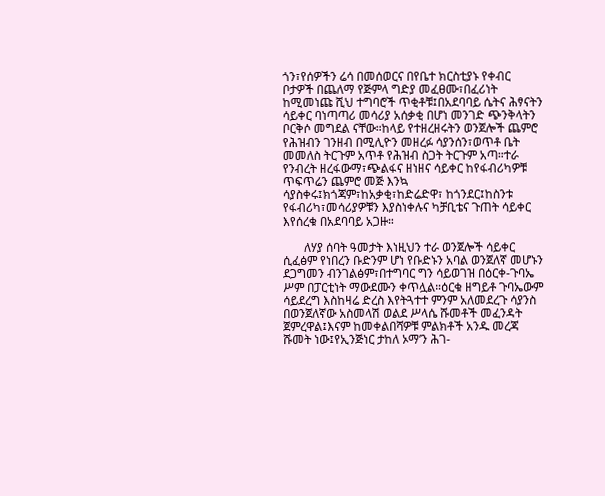ጎን፣የሰዎችን ሬሳ በመሰወርና በየቤተ ክርስቲያኑ የቀብር ቦታዎች በጨለማ የጅምላ ግድያ መፈፀሙ፣በፈሪነት  ከሚመነጩ ሺህ ተግባሮች ጥቂቶቹ፤በአደባባይ ሴትና ሕፃናትን ሳይቀር ባነጣጣሪ መሳሪያ አሰቃቂ በሆነ መንገድ ጭንቅላትን ቦርቅሶ መግደል ናቸው።ከላይ የተዘረዘሩትን ወንጀሎች ጨምሮ የሕዝብን ገንዘብ በሚሊዮን መዘረፉ ሳያንሰን፣ወጥቶ ቤት መመለስ ትርጉም አጥቶ የሕዝብ ስጋት ትርጉም አጣ።ተራ የንብረት ዘረፋውማ፣ጭልፋና ዘነዘና ሳይቀር ከየፋብሪካዎቹ ጥፍጥሬን ጨምሮ መጅ እንኳ ሳያስቀሩ፤ክጎጃም፣ከአቃቂ፣ከድሬድዋ፣ ከጎንደር፤ከስንቱ የፋብሪካ፣መሳሪያዎቹን እያስነቀሉና ካቻቢቴና ጉጠት ሳይቀር እየሰረቁ በአደባባይ አጋዙ።

       ለሃያ ሰባት ዓመታት እነዚህን ተራ ወንጀሎች ሳይቀር ሲፈፅም የነበረን ቡድንም ሆነ የቡድኑን አባል ወንጀለኛ መሆኑን ደጋግመን ብንገልፅም፣በተግባር ግን ሳይወገዝ በዕርቀ-ጉባኤ ሥም በፓርቲነት ማውደሙን ቀጥሏል።ዕርቁ ዘግይቶ ጉባኤውም ሳይደረግ እስከዛሬ ድረስ እየትጓተተ ምንም አለመደረጉ ሳያንስ በወንጀለኛው አስመላሽ ወልደ ሥላሴ ሹመቶች መፈንዳት ጀምረዋል፤እናም ከመቀልበሻዎቹ ምልክቶች አንዱ መረጃ ሹመት ነው፤የኢንጅነር ታከለ ኦማ’ን ሕገ-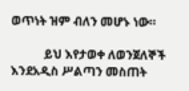ወጥነት ዝም ብለን መሆኑ ነው።

           ይህ እየታወቀ ለወንጀለኞች እንደአዲስ ሥልጣን መስጠት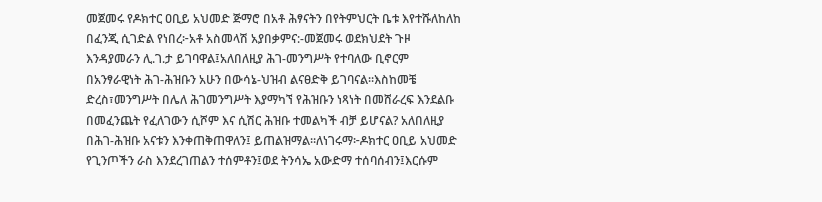መጀመሩ የዶክተር ዐቢይ አህመድ ጅማሮ በአቶ ሕፃናትን በየትምህርት ቤቱ እየተሹለከለከ በፈንጂ ሲገድል የነበረ፦አቶ አስመላሽ አያበቃምና:-መጀመሩ ወደክህደት ጉዞ እንዳያመራን ሊ.ገ.ታ ይገባዋል፤አለበለዚያ ሕገ-መንግሥት የተባለው ቢኖርም በአንፃራዊነት ሕገ-ሕዝቡን አሁን በውሳኔ-ህዝብ ልናፀድቅ ይገባናል።እስከመቼ ድረስ፣መንግሥት በሌለ ሕገመንግሥት እያማካኘ የሕዝቡን ነጻነት በመሸራረፍ እንደልቡ በመፈንጨት የፈለገውን ሲሾም እና ሲሽር ሕዝቡ ተመልካች ብቻ ይሆናል? አለበለዚያ በሕገ-ሕዝቡ አናቱን እንቀጠቅጠዋለን፤ ይጠልዝማል።ለነገሩማ፦ዶክተር ዐቢይ አህመድ የጊንጦችን ራስ እንደረገጠልን ተሰምቶን፤ወደ ትንሳኤ አውድማ ተሰባሰብን፤እርሱም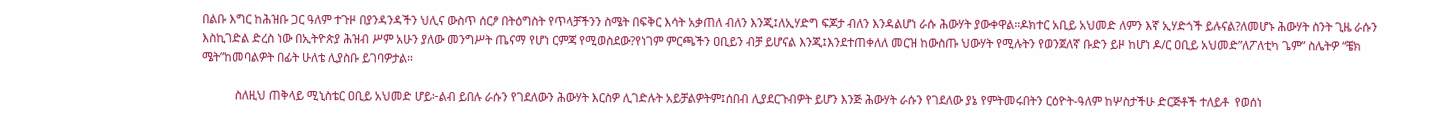በልቡ እግር ከሕዝቡ ጋር ዓለም ተጉዞ በያንዳንዳችን ህሊና ውስጥ ሰርፆ በትዕግስት የጥላቻችንን ስሜት በፍቅር እሳት አቃጠለ ብለን እንጂ፤ለኢሃድግ ፍጆታ ብለን እንዳልሆነ ራሱ ሕውሃት ያውቀዋል።ዶክተር አቢይ አህመድ ለምን እኛ ኢሃድጎች ይሉናል?ለመሆኑ ሕውሃት ስንት ጊዜ ራሱን እስኪገድል ድረስ ነው በኢትዮጵያ ሕዝብ ሥም አሁን ያለው መንግሥት ጤናማ የሆነ ርምጃ የሚወስደው?የነገም ምርጫችን ዐቢይን ብቻ ይሆናል እንጂ፤እንደተጠቀለለ መርዝ ከውስጡ ህውሃት የሚሉትን የወንጀለኛ ቡድን ይዞ ከሆነ ዶ/ር ዐቢይ አህመድ”ለፖለቲካ ጌም” ስሌትዎ “ቼክ ሜት”ከመባልዎት በፊት ሁለቴ ሊያስቡ ይገባዎታል።

           ስለዚህ ጠቅላይ ሚኒስቴር ዐቢይ አህመድ ሆይ፦ልብ ይበሉ ራሱን የገደለውን ሕውሃት እርስዎ ሊገድሉት አይቻልዎትም፤ሰበብ ሊያደርጉብዎት ይሆን እንጅ ሕውሃት ራሱን የገደለው ያኔ የምትመሩበትን ርዕዮት-ዓለም ከሦስታችሁ ድርጅቶች ተለይቶ  የወሰነ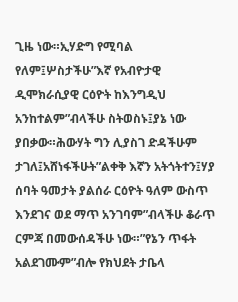ጊዜ ነው።ኢሃድግ የሚባል የለም፤ሦስታችሁ”እኛ የአብዮታዊ ዲሞክራሲያዊ ርዕዮት ከእንግዲህ አንከተልም”ብላችሁ ስትወስኑ፤ያኔ ነው ያበቃው።ሕውሃት ግን ሊያስገ ድዳችሁም ታገለ፤አሸነፋችሁት”ልቀቅ እኛን አትጎትተን፤ሃያ ሰባት ዓመታት ያልሰራ ርዕዮት ዓለም ውስጥ እንደገና ወደ ማጥ አንገባም”ብላችሁ ቆራጥ ርምጃ በመውሰዳችሁ ነው።”የኔን ጥፋት አልደገሙም”ብሎ የክህደት ታቤላ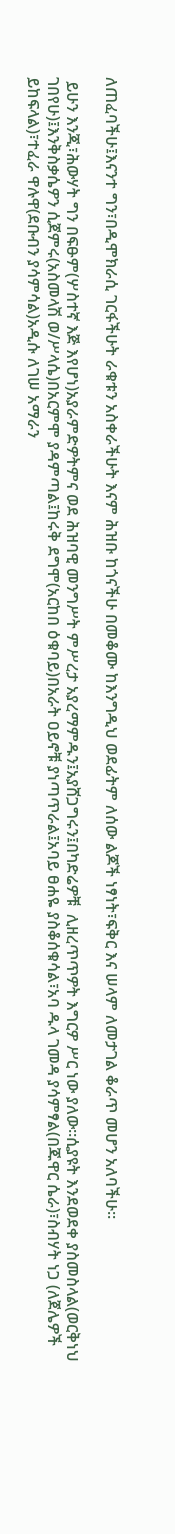ለጠፈባችሁ፤እናንተ ግን፣በዲሞክራሲ ገርፋችሁት ራቁቱን አስቀራችሁት እናም ሕዝቡ ከጎናችሁ በመቆሙ ከእንግዲህ ወደፊትም ለሰው ልጆች ነፃነት፣ፍቅር እና ሠላም ለመታገል ቆራጥ መሆን አለባችሁ።

 ይሁን እንጂ፣ሕውሃት ግን በፍፁም(ሦስተኛ እጅ እየሆነ)አያራምድዎትምና ወደ ሕዝባዊ መንግሥት ምሥረታ አያረማምዱን፤አያሸጋግሩን፤በካድሬዎቹ  ሊዘረጥጥዎት እግርዎ ሥር ነው ያለው።ሲያዩት እንደወደቀ ያስመስላል(ወርቅነህ ገበየሁ)፤እንቅስቃሴዎን ሲጀምሩ(አስመላሽ ወ/ሥላሴ)በአርምሞ ያዳምጣል፤ከሩቅ ደግሞ(አርከበ ዕቁባይ)በአራት ዐይኖቹ ያነጣጥራል፤አባይ ፀሐዬ ያስቆሰቁሳል፣አባ ዱላ ገመዳ ያሳምፃል(በጁዋር ሴራ)፣ስብሃት ነጋ (ለጀሌዎች ይከፍላል)፣ተፈራ ዋሉዋ(ደቡብን ያሳምሳል)አዲሱ ለገሠ አማራን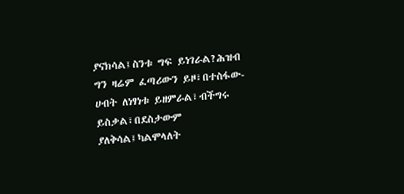ያናክሳል፤ስንቱ ግፍ ይነገራል?ሕዝብ ግን ዛሬም ፈጣሪውን ይዞ፣በተስፋው-ሀብት ለነፃነቱ ይዘምራል፣ብችግሩ ይስቃል፣በደስታውም ያለቅሳል፤ካልሞላለት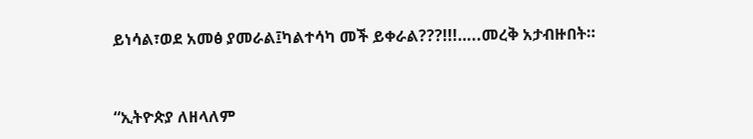ይነሳል፣ወደ አመፅ ያመራል፤ካልተሳካ መች ይቀራል???!!!…..መረቅ አታብዙበት።



“ኢትዮጵያ ለዘላለም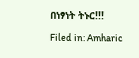በነፃነት ትኑር!!!

Filed in: Amharic